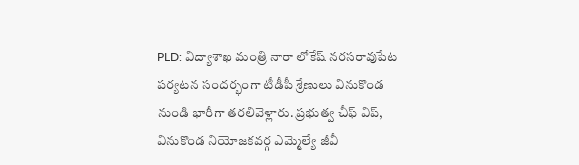PLD: విద్యాశాఖ మంత్రి నారా లోకేష్ నరసరావుపేట పర్యటన సందర్భంగా టీడీపీ శ్రేణులు వినుకొండ నుండి భారీగా తరలివెళ్లారు. ప్రభుత్వ చీఫ్ విప్, వినుకొండ నియోజకవర్గ ఎమ్మెల్యే జీవీ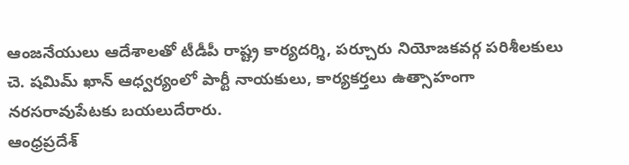ఆంజనేయులు ఆదేశాలతో టీడీపీ రాష్ట్ర కార్యదర్శి, పర్చూరు నియోజకవర్గ పరిశీలకులు చె. షమిమ్ ఖాన్ ఆధ్వర్యంలో పార్టీ నాయకులు, కార్యకర్తలు ఉత్సాహంగా నరసరావుపేటకు బయలుదేరారు.
ఆంధ్రప్రదేశ్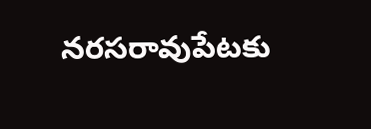నరసరావుపేటకు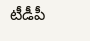టీడీపీ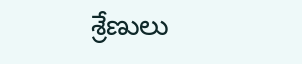శ్రేణులు